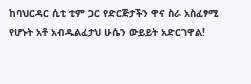ከባህርዳር ሲቲ ቲም ጋር የድርጅታችን ዋና ስራ አስፈፃሚ የሆኑት አቶ አብዱልፈታህ ሁሴን ውይይት አድርገዋል!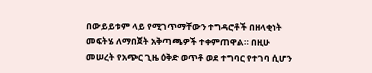በውይይቱም ላይ የሚገጥማቸውን ተግዳሮቶች በዘላቂነት መፍትሄ ለማበጀት አቅጣጫዎች ተቀምጠዋል። በዚሁ መሠረት የአጭር ጊዜ ዕቅድ ወጥቶ ወደ ተግባር የተገባ ሲሆን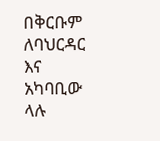በቅርቡም ለባህርዳር እና አካባቢው ላሉ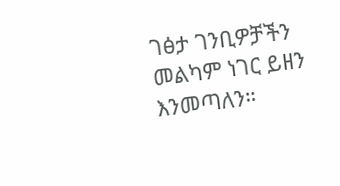ገፅታ ገንቢዎቻችን መልካም ነገር ይዘን እንመጣለን።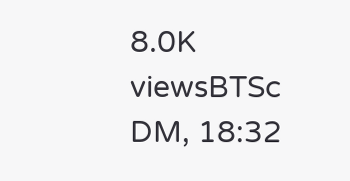8.0K viewsBTSc DM, 18:32